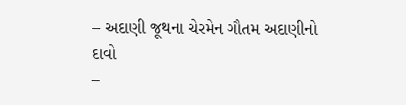– અદાણી જૂથના ચેરમેન ગૌતમ અદાણીનો દાવો
–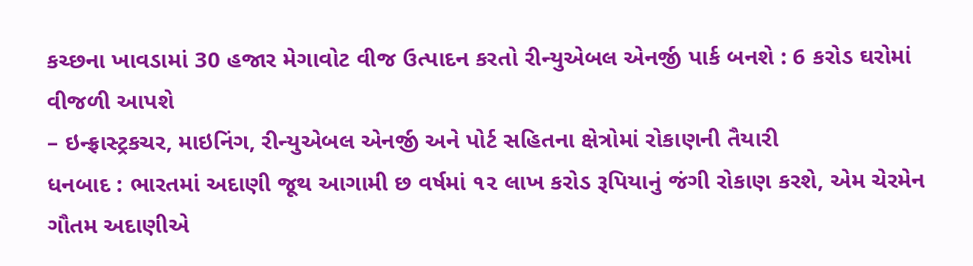કચ્છના ખાવડામાં 30 હજાર મેગાવોટ વીજ ઉત્પાદન કરતો રીન્યુએબલ એનર્જી પાર્ક બનશે : 6 કરોડ ઘરોમાં વીજળી આપશે
– ઇન્ફ્રાસ્ટ્રકચર, માઇનિંગ, રીન્યુએબલ એનર્જી અને પોર્ટ સહિતના ક્ષેત્રોમાં રોકાણની તૈયારી
ધનબાદ : ભારતમાં અદાણી જૂથ આગામી છ વર્ષમાં ૧૨ લાખ કરોડ રૂપિયાનું જંગી રોકાણ કરશે, એમ ચેરમેન ગૌતમ અદાણીએ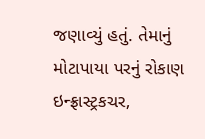જણાવ્યું હતું. તેમાનું મોટાપાયા પરનું રોકાણ ઇન્ફ્રાસ્ટ્રકચર,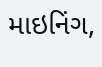માઇનિંગ,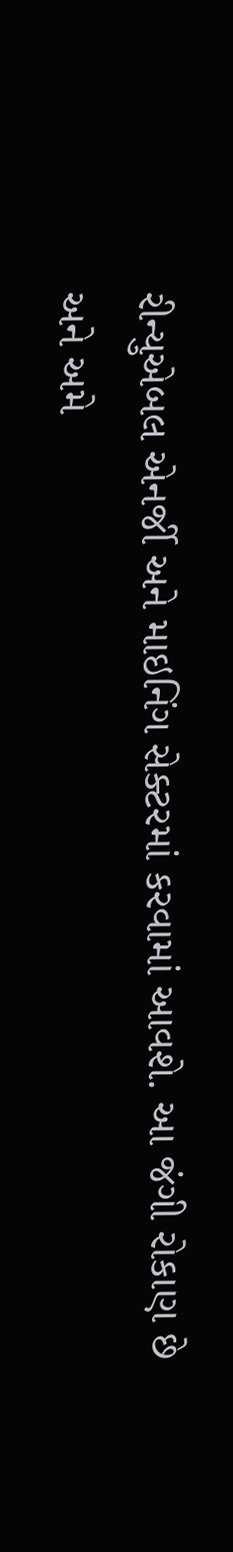રીન્યુએબલ એનર્જી અને માઇનિંગ સેક્ટરમાં કરવામાં આવશે. આ જંગી રોકાણ છે અને અમે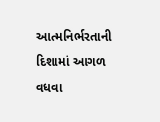આત્મનિર્ભરતાની દિશામાં આગળ વધવા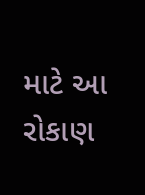માટે આ રોકાણ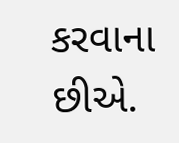કરવાના છીએ.